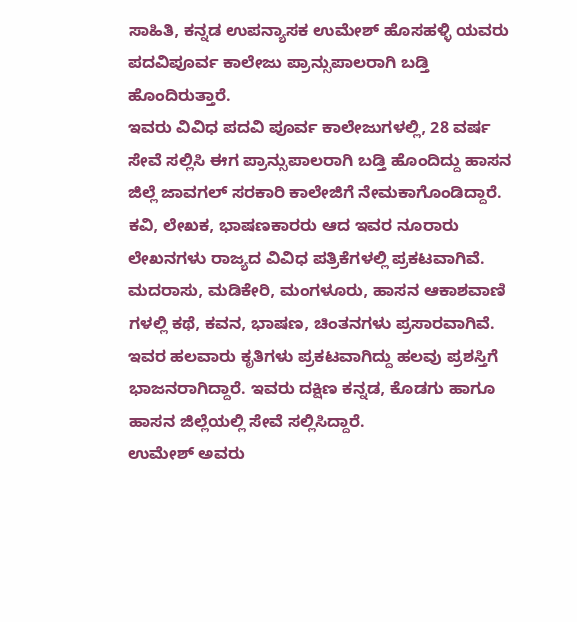ಸಾಹಿತಿ, ಕನ್ನಡ ಉಪನ್ಯಾಸಕ ಉಮೇಶ್ ಹೊಸಹಳ್ಳಿ ಯವರು ಪದವಿಪೂರ್ವ ಕಾಲೇಜು ಪ್ರಾನ್ಸುಪಾಲರಾಗಿ ಬಡ್ತಿ ಹೊಂದಿರುತ್ತಾರೆ.
ಇವರು ವಿವಿಧ ಪದವಿ ಪೂರ್ವ ಕಾಲೇಜುಗಳಲ್ಲಿ, 28 ವರ್ಷ ಸೇವೆ ಸಲ್ಲಿಸಿ ಈಗ ಪ್ರಾನ್ಸುಪಾಲರಾಗಿ ಬಡ್ತಿ ಹೊಂದಿದ್ದು ಹಾಸನ ಜಿಲ್ಲೆ ಜಾವಗಲ್ ಸರಕಾರಿ ಕಾಲೇಜಿಗೆ ನೇಮಕಾಗೊಂಡಿದ್ದಾರೆ.
ಕವಿ, ಲೇಖಕ, ಭಾಷಣಕಾರರು ಆದ ಇವರ ನೂರಾರು ಲೇಖನಗಳು ರಾಜ್ಯದ ವಿವಿಧ ಪತ್ರಿಕೆಗಳಲ್ಲಿ ಪ್ರಕಟವಾಗಿವೆ. ಮದರಾಸು, ಮಡಿಕೇರಿ, ಮಂಗಳೂರು, ಹಾಸನ ಆಕಾಶವಾಣಿ ಗಳಲ್ಲಿ ಕಥೆ, ಕವನ, ಭಾಷಣ, ಚಿಂತನಗಳು ಪ್ರಸಾರವಾಗಿವೆ. ಇವರ ಹಲವಾರು ಕೃತಿಗಳು ಪ್ರಕಟವಾಗಿದ್ದು ಹಲವು ಪ್ರಶಸ್ತಿಗೆ ಭಾಜನರಾಗಿದ್ದಾರೆ. ಇವರು ದಕ್ಷಿಣ ಕನ್ನಡ, ಕೊಡಗು ಹಾಗೂ ಹಾಸನ ಜಿಲ್ಲೆಯಲ್ಲಿ ಸೇವೆ ಸಲ್ಲಿಸಿದ್ದಾರೆ.
ಉಮೇಶ್ ಅವರು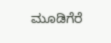ಮೂಡಿಗೆರೆ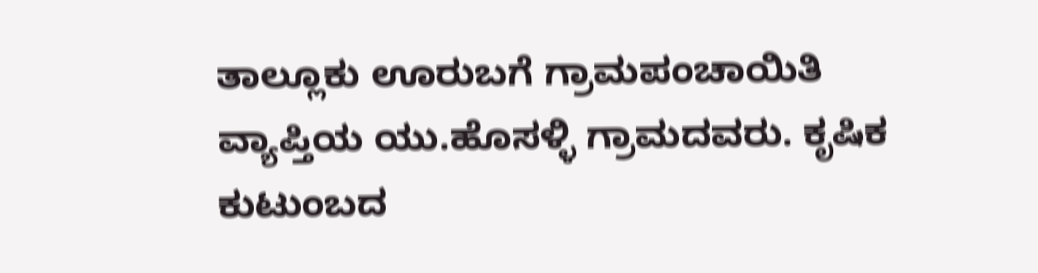ತಾಲ್ಲೂಕು ಊರುಬಗೆ ಗ್ರಾಮಪಂಚಾಯಿತಿ ವ್ಯಾಪ್ತಿಯ ಯು.ಹೊಸಳ್ಳಿ ಗ್ರಾಮದವರು. ಕೃಷಿಕ ಕುಟುಂಬದ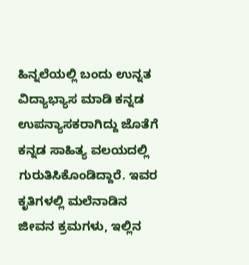ಹಿನ್ನಲೆಯಲ್ಲಿ ಬಂದು ಉನ್ನತ ವಿದ್ಯಾಭ್ಯಾಸ ಮಾಡಿ ಕನ್ನಡ ಉಪನ್ಯಾಸಕರಾಗಿದ್ದು ಜೊತೆಗೆ ಕನ್ನಡ ಸಾಹಿತ್ಯ ವಲಯದಲ್ಲಿ ಗುರುತಿಸಿಕೊಂಡಿದ್ದಾರೆ. ಇವರ ಕೃತಿಗಳಲ್ಲಿ ಮಲೆನಾಡಿನ ಜೀವನ ಕ್ರಮಗಳು, ಇಲ್ಲಿನ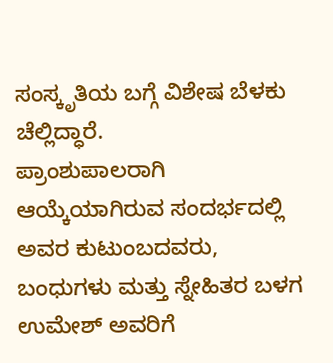ಸಂಸ್ಕೃತಿಯ ಬಗ್ಗೆ ವಿಶೇಷ ಬೆಳಕು ಚೆಲ್ಲಿದ್ಧಾರೆ.
ಪ್ರಾಂಶುಪಾಲರಾಗಿ ಆಯ್ಕೆಯಾಗಿರುವ ಸಂದರ್ಭದಲ್ಲಿ ಅವರ ಕುಟುಂಬದವರು, ಬಂಧುಗಳು ಮತ್ತು ಸ್ನೇಹಿತರ ಬಳಗ ಉಮೇಶ್ ಅವರಿಗೆ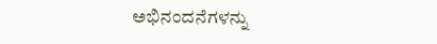ಅಭಿನಂದನೆಗಳನ್ನು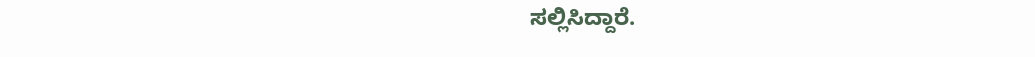ಸಲ್ಲಿಸಿದ್ದಾರೆ.